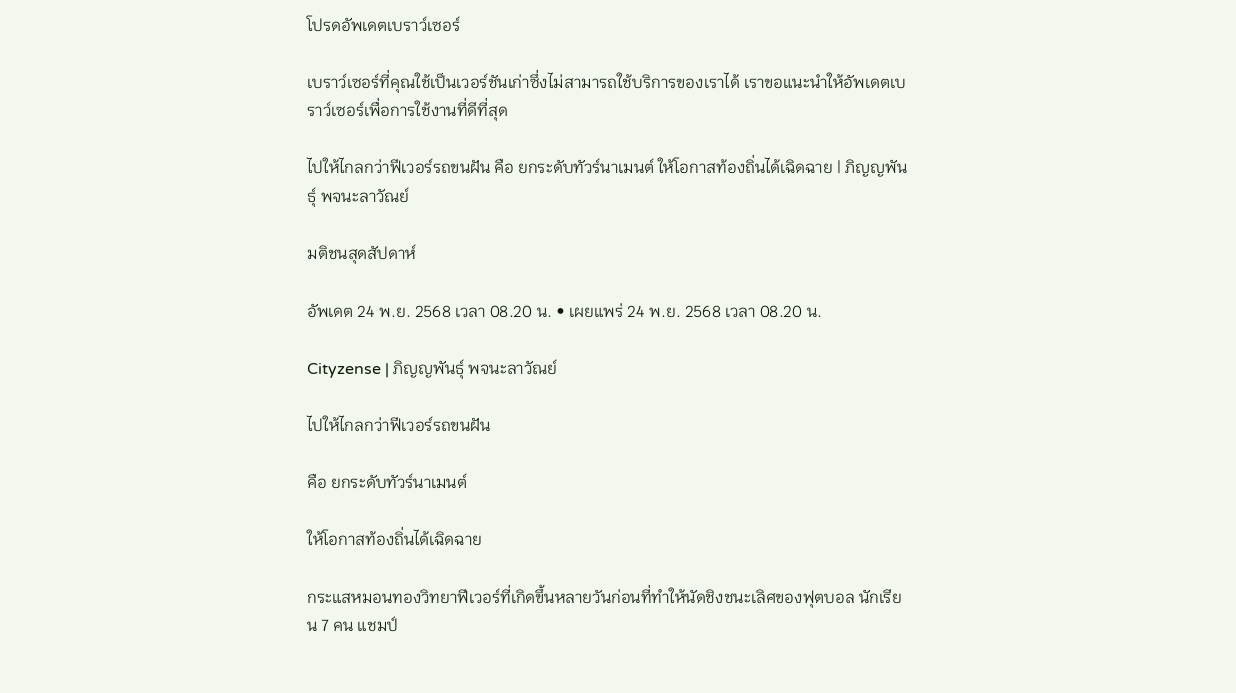โปรดอัพเดตเบราว์เซอร์

เบราว์เซอร์ที่คุณใช้เป็นเวอร์ชันเก่าซึ่งไม่สามารถใช้บริการของเราได้ เราขอแนะนำให้อัพเดตเบราว์เซอร์เพื่อการใช้งานที่ดีที่สุด

ไปให้ไกลกว่าฟีเวอร์รถขนฝัน คือ ยกระดับทัวร์นาเมนต์ ให้โอกาสท้องถิ่นได้เฉิดฉาย | ภิญญพันธุ์ พจนะลาวัณย์

มติชนสุดสัปดาห์

อัพเดต 24 พ.ย. 2568 เวลา 08.20 น. • เผยแพร่ 24 พ.ย. 2568 เวลา 08.20 น.

Cityzense | ภิญญพันธุ์ พจนะลาวัณย์

ไปให้ไกลกว่าฟีเวอร์รถขนฝัน

คือ ยกระดับทัวร์นาเมนต์

ให้โอกาสท้องถิ่นได้เฉิดฉาย

กระแสหมอนทองวิทยาฟีเวอร์ที่เกิดขึ้นหลายวันก่อนที่ทำให้นัดชิงชนะเลิศของฟุตบอล นักเรียน 7 คน แชมป์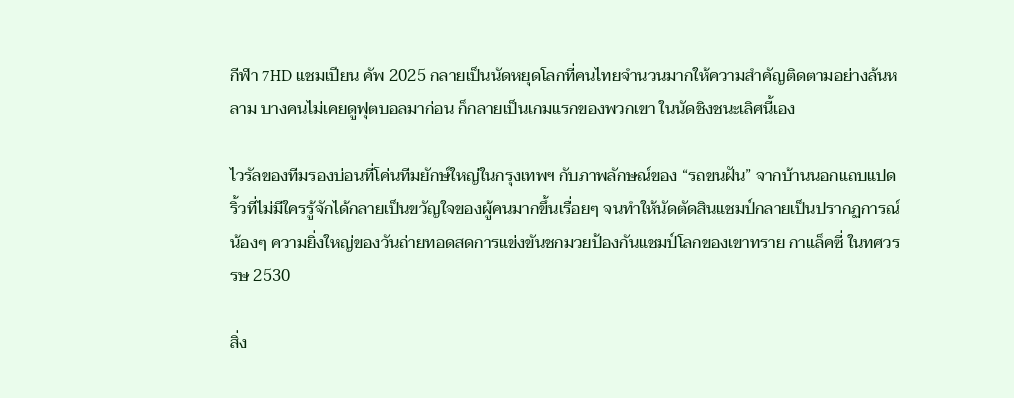กีฬา 7HD แชมเปียน คัพ 2025 กลายเป็นนัดหยุดโลกที่คนไทยจำนวนมากให้ความสำคัญติดตามอย่างล้นหลาม บางคนไม่เคยดูฟุตบอลมาก่อน ก็กลายเป็นเกมแรกของพวกเขา ในนัดชิงชนะเลิศนี้เอง

ไวรัลของทีมรองบ่อนที่โค่นทีมยักษ์ใหญ่ในกรุงเทพฯ กับภาพลักษณ์ของ “รถขนฝัน” จากบ้านนอกแถบแปดริ้วที่ไม่มีใครรู้จักได้กลายเป็นขวัญใจของผู้คนมากขึ้นเรื่อยๆ จนทำให้นัดตัดสินแชมป์กลายเป็นปรากฏการณ์น้องๆ ความยิ่งใหญ่ของวันถ่ายทอดสดการแข่งขันชกมวยป้องกันแชมป์โลกของเขาทราย กาแล็คซี่ ในทศวรรษ 2530

สิ่ง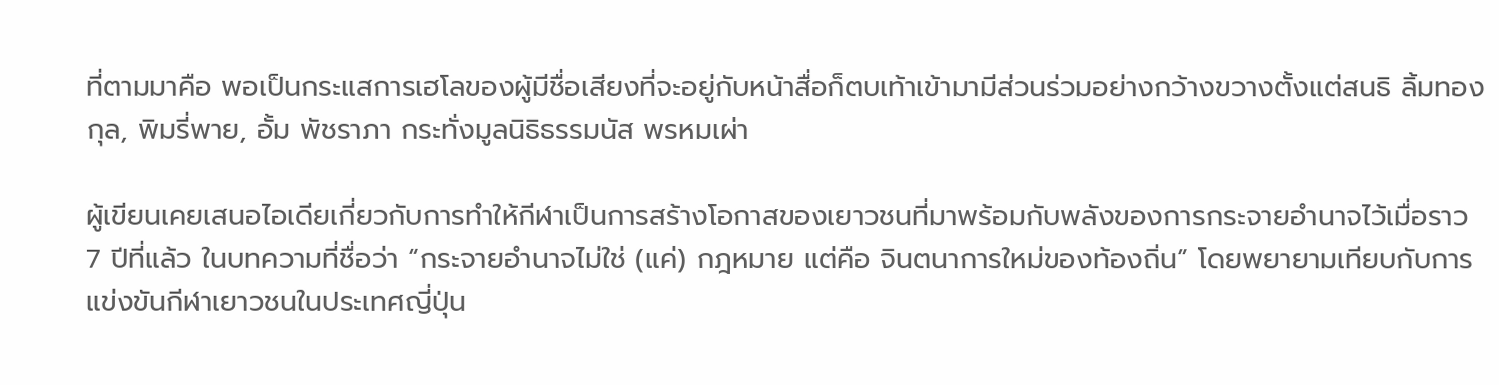ที่ตามมาคือ พอเป็นกระแสการเฮโลของผู้มีชื่อเสียงที่จะอยู่กับหน้าสื่อก็ตบเท้าเข้ามามีส่วนร่วมอย่างกว้างขวางตั้งแต่สนธิ ลิ้มทองกุล, พิมรี่พาย, อั้ม พัชราภา กระทั่งมูลนิธิธรรมนัส พรหมเผ่า

ผู้เขียนเคยเสนอไอเดียเกี่ยวกับการทำให้กีฬาเป็นการสร้างโอกาสของเยาวชนที่มาพร้อมกับพลังของการกระจายอำนาจไว้เมื่อราว 7 ปีที่แล้ว ในบทความที่ชื่อว่า “กระจายอำนาจไม่ใช่ (แค่) กฎหมาย แต่คือ จินตนาการใหม่ของท้องถิ่น” โดยพยายามเทียบกับการแข่งขันกีฬาเยาวชนในประเทศญี่ปุ่น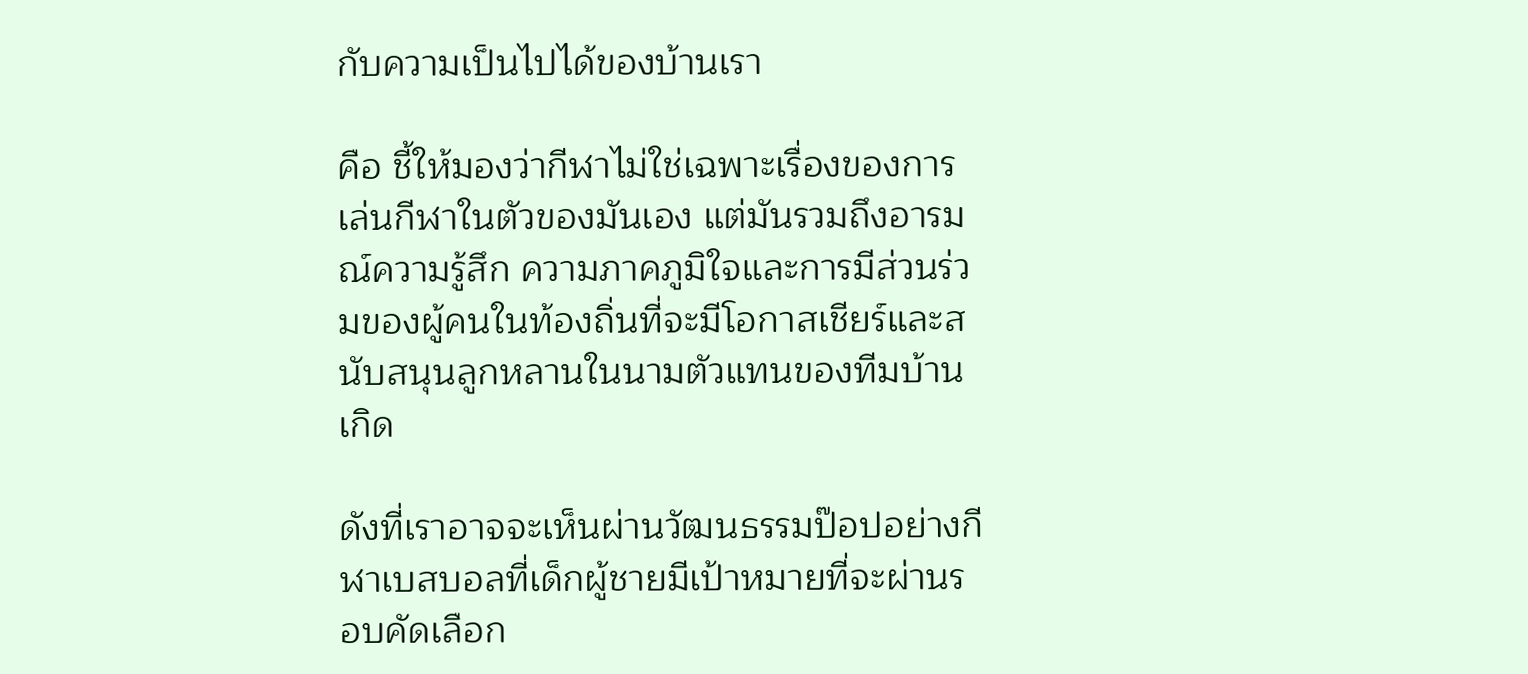กับความเป็นไปได้ของบ้านเรา

คือ ชี้ให้มองว่ากีฬาไม่ใช่เฉพาะเรื่องของการเล่นกีฬาในตัวของมันเอง แต่มันรวมถึงอารมณ์ความรู้สึก ความภาคภูมิใจและการมีส่วนร่วมของผู้คนในท้องถิ่นที่จะมีโอกาสเชียร์และสนับสนุนลูกหลานในนามตัวแทนของทีมบ้านเกิด

ดังที่เราอาจจะเห็นผ่านวัฒนธรรมป๊อปอย่างกีฬาเบสบอลที่เด็กผู้ชายมีเป้าหมายที่จะผ่านรอบคัดเลือก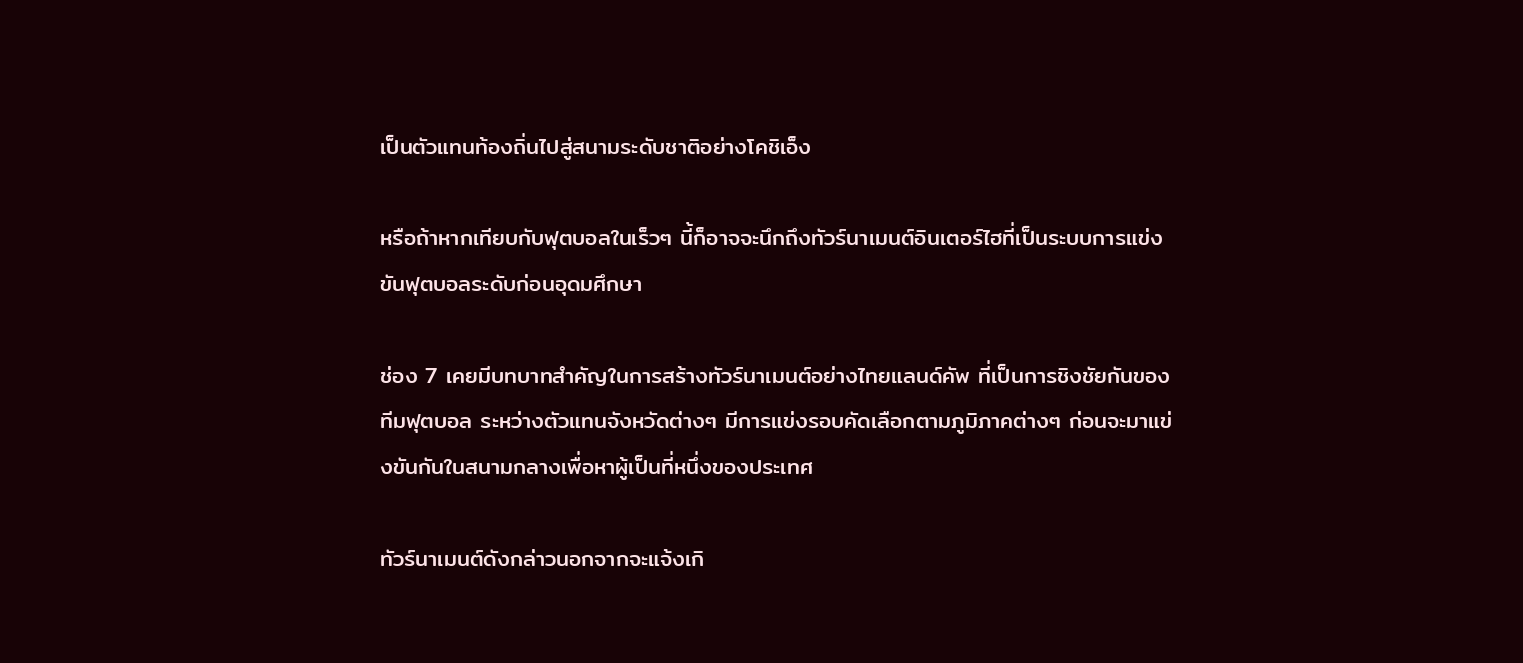เป็นตัวแทนท้องถิ่นไปสู่สนามระดับชาติอย่างโคชิเอ็ง

หรือถ้าหากเทียบกับฟุตบอลในเร็วๆ นี้ก็อาจจะนึกถึงทัวร์นาเมนต์อินเตอร์ไฮที่เป็นระบบการแข่งขันฟุตบอลระดับก่อนอุดมศึกษา

ช่อง 7 เคยมีบทบาทสำคัญในการสร้างทัวร์นาเมนต์อย่างไทยแลนด์คัพ ที่เป็นการชิงชัยกันของทีมฟุตบอล ระหว่างตัวแทนจังหวัดต่างๆ มีการแข่งรอบคัดเลือกตามภูมิภาคต่างๆ ก่อนจะมาแข่งขันกันในสนามกลางเพื่อหาผู้เป็นที่หนึ่งของประเทศ

ทัวร์นาเมนต์ดังกล่าวนอกจากจะแจ้งเกิ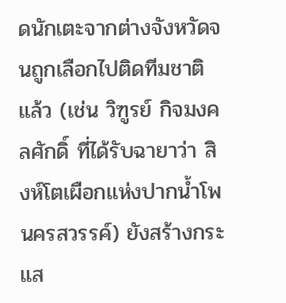ดนักเตะจากต่างจังหวัดจนถูกเลือกไปติดทีมชาติแล้ว (เช่น วิฑูรย์ กิจมงคลศักดิ์ ที่ได้รับฉายาว่า สิงห์โตเผือกแห่งปากน้ำโพ นครสวรรค์) ยังสร้างกระแส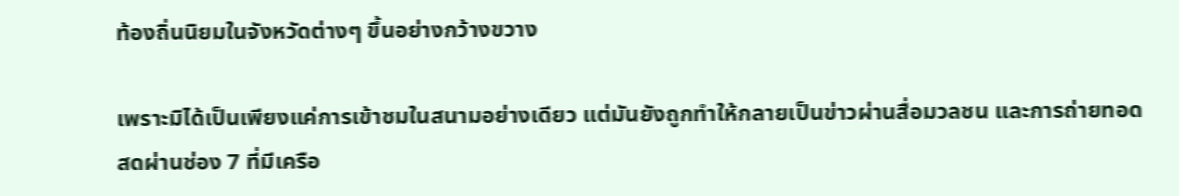ท้องถิ่นนิยมในจังหวัดต่างๆ ขึ้นอย่างกว้างขวาง

เพราะมิได้เป็นเพียงแค่การเข้าชมในสนามอย่างเดียว แต่มันยังถูกทำให้กลายเป็นข่าวผ่านสื่อมวลชน และการถ่ายทอดสดผ่านช่อง 7 ที่มีเครือ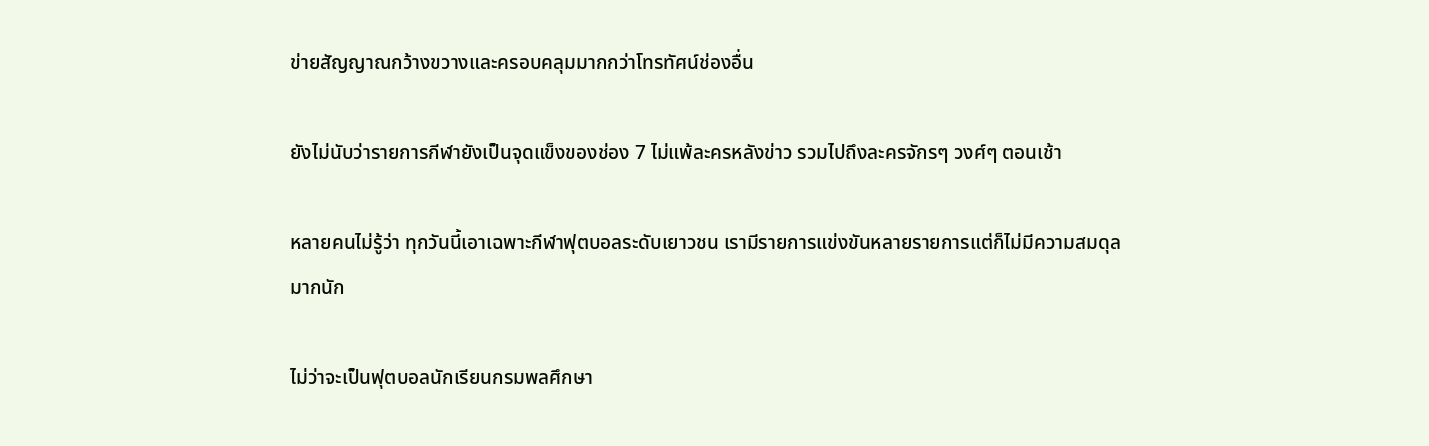ข่ายสัญญาณกว้างขวางและครอบคลุมมากกว่าโทรทัศน์ช่องอื่น

ยังไม่นับว่ารายการกีฬายังเป็นจุดแข็งของช่อง 7 ไม่แพ้ละครหลังข่าว รวมไปถึงละครจักรๆ วงศ์ๆ ตอนเช้า

หลายคนไม่รู้ว่า ทุกวันนี้เอาเฉพาะกีฬาฟุตบอลระดับเยาวชน เรามีรายการแข่งขันหลายรายการแต่ก็ไม่มีความสมดุลมากนัก

ไม่ว่าจะเป็นฟุตบอลนักเรียนกรมพลศึกษา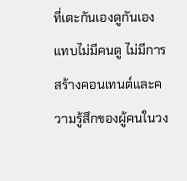ที่เตะกันเองดูกันเอง แทบไม่มีคนดู ไม่มีการสร้างคอนเทนต์และความรู้สึกของผู้คนในวง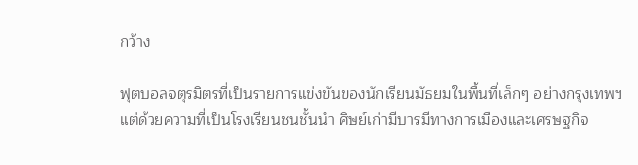กว้าง

ฟุตบอลจตุรมิตรที่เป็นรายการแข่งขันของนักเรียนมัธยมในพื้นที่เล็กๆ อย่างกรุงเทพฯ แต่ด้วยความที่เป็นโรงเรียนชนชั้นนำ ศิษย์เก่ามีบารมีทางการเมืองและเศรษฐกิจ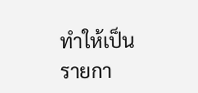ทำให้เป็นรายกา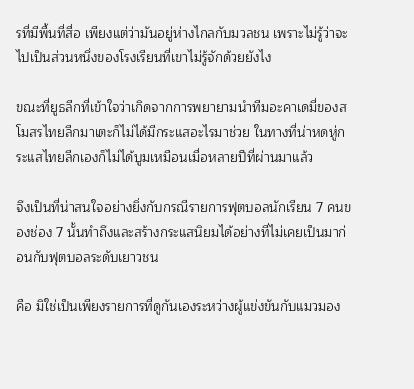รที่มีพื้นที่สื่อ เพียงแต่ว่ามันอยู่ห่างไกลกับมวลชน เพราะไม่รู้ว่าจะไปเป็นส่วนหนึ่งของโรงเรียนที่เขาไม่รู้จักด้วยยังไง

ขณะที่ยูธลีกที่เข้าใจว่าเกิดจากการพยายามนำทีมอะคาเดมี่ของสโมสรไทยลีกมาเตะก็ไม่ได้มีกระแสอะไรมาช่วย ในทางที่น่าหดหู่กระแสไทยลีกเองก็ไม่ได้บูมเหมือนเมื่อหลายปีที่ผ่านมาแล้ว

จึงเป็นที่น่าสนใจอย่างยิ่งกับกรณีรายการฟุตบอลนักเรียน 7 คนของช่อง 7 นั้นทำถึงและสร้างกระแสนิยมได้อย่างที่ไม่เคยเป็นมาก่อนกับฟุตบอลระดับเยาวชน

คือ มิใช่เป็นเพียงรายการที่ดูกันเองระหว่างผู้แข่งขันกับแมวมอง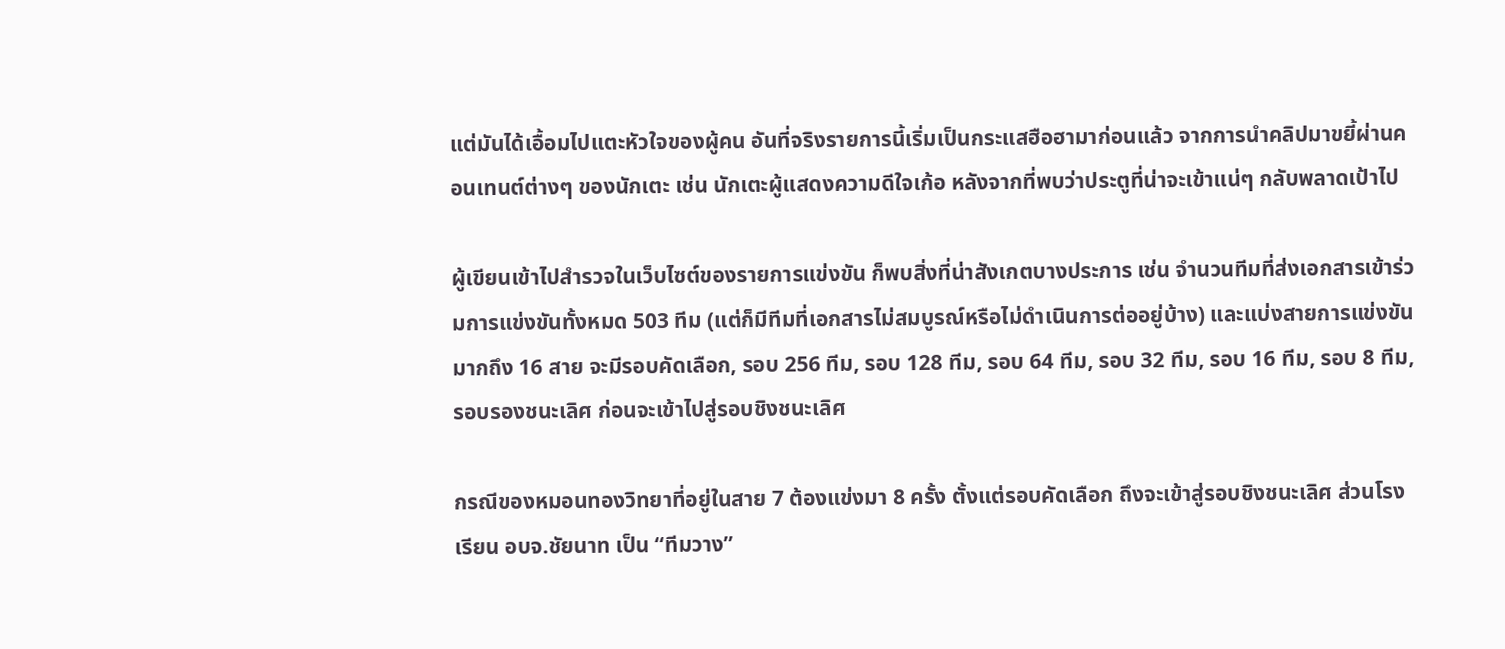แต่มันได้เอื้อมไปแตะหัวใจของผู้คน อันที่จริงรายการนี้เริ่มเป็นกระแสฮือฮามาก่อนแล้ว จากการนำคลิปมาขยี้ผ่านคอนเทนต์ต่างๆ ของนักเตะ เช่น นักเตะผู้แสดงความดีใจเก้อ หลังจากที่พบว่าประตูที่น่าจะเข้าแน่ๆ กลับพลาดเป้าไป

ผู้เขียนเข้าไปสำรวจในเว็บไซต์ของรายการแข่งขัน ก็พบสิ่งที่น่าสังเกตบางประการ เช่น จำนวนทีมที่ส่งเอกสารเข้าร่วมการแข่งขันทั้งหมด 503 ทีม (แต่ก็มีทีมที่เอกสารไม่สมบูรณ์หรือไม่ดำเนินการต่ออยู่บ้าง) และแบ่งสายการแข่งขันมากถึง 16 สาย จะมีรอบคัดเลือก, รอบ 256 ทีม, รอบ 128 ทีม, รอบ 64 ทีม, รอบ 32 ทีม, รอบ 16 ทีม, รอบ 8 ทีม, รอบรองชนะเลิศ ก่อนจะเข้าไปสู่รอบชิงชนะเลิศ

กรณีของหมอนทองวิทยาที่อยู่ในสาย 7 ต้องแข่งมา 8 ครั้ง ตั้งแต่รอบคัดเลือก ถึงจะเข้าสู่รอบชิงชนะเลิศ ส่วนโรงเรียน อบจ.ชัยนาท เป็น “ทีมวาง”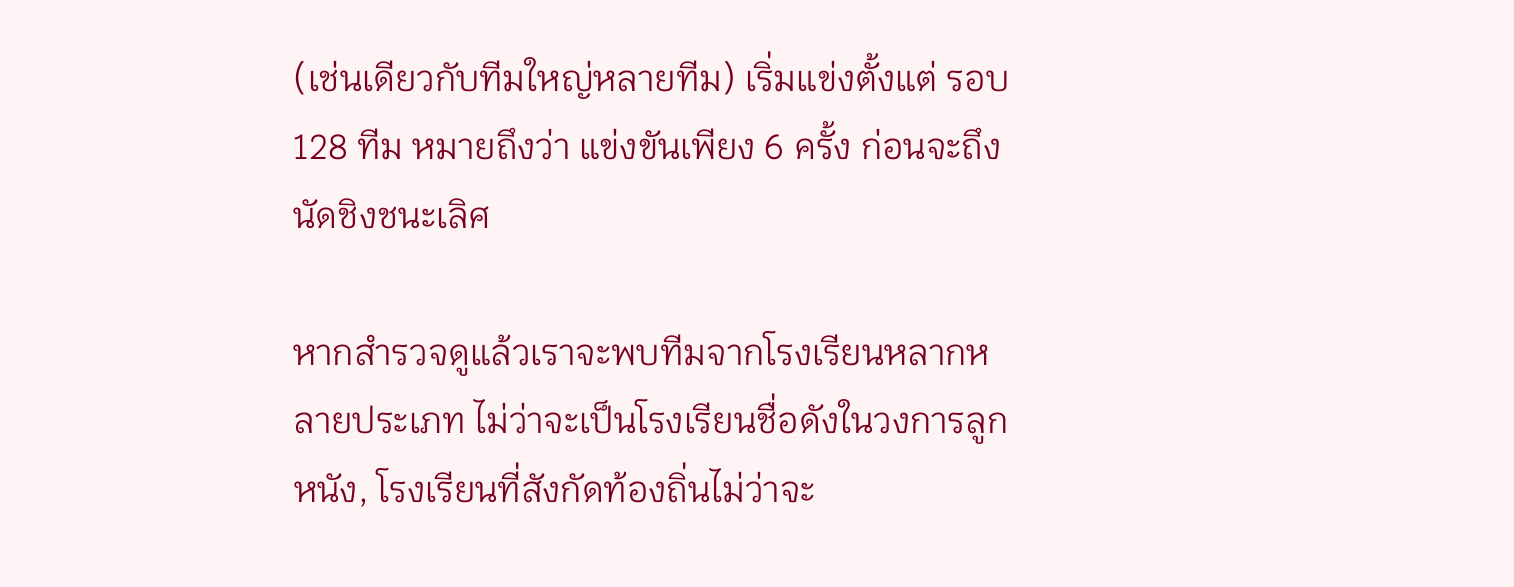(เช่นเดียวกับทีมใหญ่หลายทีม) เริ่มแข่งตั้งแต่ รอบ 128 ทีม หมายถึงว่า แข่งขันเพียง 6 ครั้ง ก่อนจะถึงนัดชิงชนะเลิศ

หากสำรวจดูแล้วเราจะพบทีมจากโรงเรียนหลากหลายประเภท ไม่ว่าจะเป็นโรงเรียนชื่อดังในวงการลูกหนัง, โรงเรียนที่สังกัดท้องถิ่นไม่ว่าจะ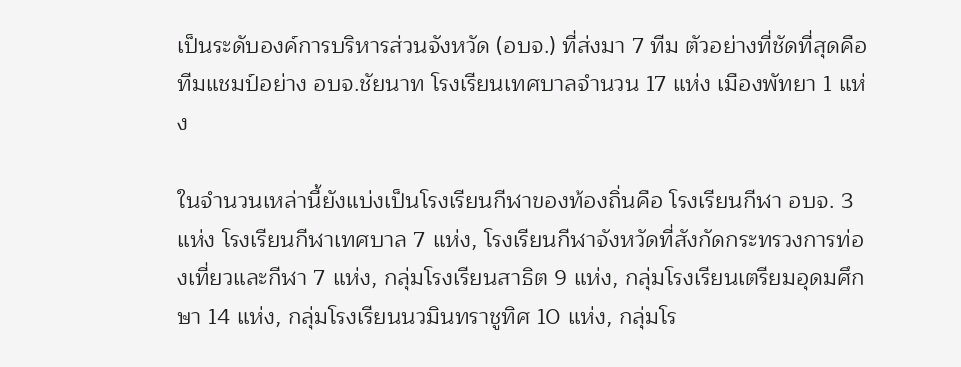เป็นระดับองค์การบริหารส่วนจังหวัด (อบจ.) ที่ส่งมา 7 ทีม ตัวอย่างที่ชัดที่สุดคือ ทีมแชมป์อย่าง อบจ.ชัยนาท โรงเรียนเทศบาลจำนวน 17 แห่ง เมืองพัทยา 1 แห่ง

ในจำนวนเหล่านี้ยังแบ่งเป็นโรงเรียนกีฬาของท้องถิ่นคือ โรงเรียนกีฬา อบจ. 3 แห่ง โรงเรียนกีฬาเทศบาล 7 แห่ง, โรงเรียนกีฬาจังหวัดที่สังกัดกระทรวงการท่องเที่ยวและกีฬา 7 แห่ง, กลุ่มโรงเรียนสาธิต 9 แห่ง, กลุ่มโรงเรียนเตรียมอุดมศึกษา 14 แห่ง, กลุ่มโรงเรียนนวมินทราชูทิศ 10 แห่ง, กลุ่มโร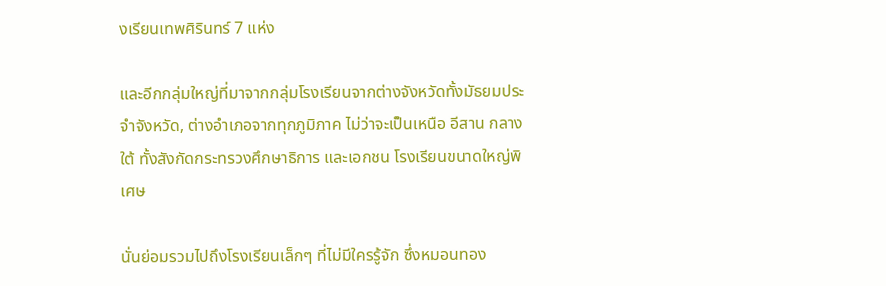งเรียนเทพศิรินทร์ 7 แห่ง

และอีกกลุ่มใหญ่ที่มาจากกลุ่มโรงเรียนจากต่างจังหวัดทั้งมัธยมประจำจังหวัด, ต่างอำเภอจากทุกภูมิภาค ไม่ว่าจะเป็นเหนือ อีสาน กลาง ใต้ ทั้งสังกัดกระทรวงศึกษาธิการ และเอกชน โรงเรียนขนาดใหญ่พิเศษ

นั่นย่อมรวมไปถึงโรงเรียนเล็กๆ ที่ไม่มีใครรู้จัก ซึ่งหมอนทอง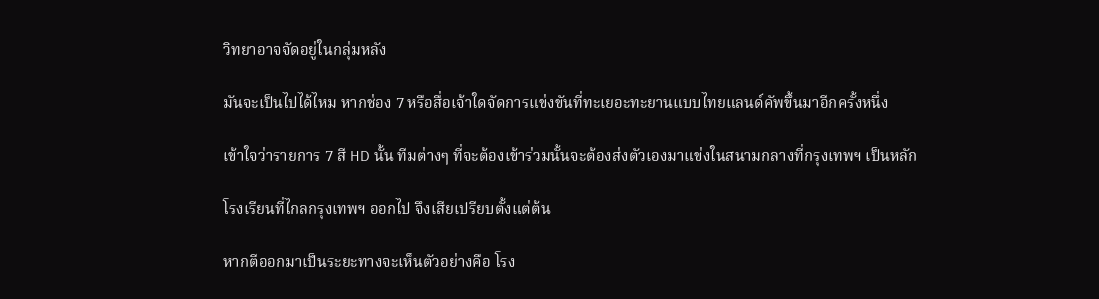วิทยาอาจจัดอยู่ในกลุ่มหลัง

มันจะเป็นไปได้ไหม หากช่อง 7 หรือสื่อเจ้าใดจัดการแข่งขันที่ทะเยอะทะยานแบบไทยแลนด์คัพขึ้นมาอีกครั้งหนึ่ง

เข้าใจว่ารายการ 7 สี HD นั้น ทีมต่างๆ ที่จะต้องเข้าร่วมนั้นจะต้องส่งตัวเองมาแข่งในสนามกลางที่กรุงเทพฯ เป็นหลัก

โรงเรียนที่ไกลกรุงเทพฯ ออกไป จึงเสียเปรียบตั้งแต่ต้น

หากตีออกมาเป็นระยะทางจะเห็นตัวอย่างคือ โรง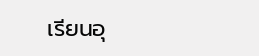เรียนอุ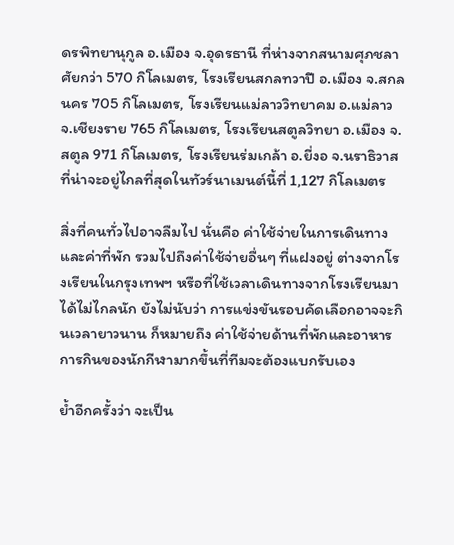ดรพิทยานุกูล อ.เมือง จ.อุดรธานี ที่ห่างจากสนามศุภชลาศัยกว่า 570 กิโลเมตร, โรงเรียนสกลทวาปี อ.เมือง จ.สกลนคร 705 กิโลเมตร, โรงเรียนแม่ลาววิทยาคม อ.แม่ลาว จ.เชียงราย 765 กิโลเมตร, โรงเรียนสตูลวิทยา อ.เมือง จ.สตูล 971 กิโลเมตร, โรงเรียนร่มเกล้า อ.ยี่งอ จ.นราธิวาส ที่น่าจะอยู่ไกลที่สุดในทัวร์นาเมนต์นี้ที่ 1,127 กิโลเมตร

สิ่งที่คนทั่วไปอาจลืมไป นั่นคือ ค่าใช้จ่ายในการเดินทาง และค่าที่พัก รวมไปถึงค่าใช้จ่ายอื่นๆ ที่แฝงอยู่ ต่างจากโรงเรียนในกรุงเทพฯ หรือที่ใช้เวลาเดินทางจากโรงเรียนมาได้ไม่ไกลนัก ยังไม่นับว่า การแข่งขันรอบคัดเลือกอาจจะกินเวลายาวนาน ก็หมายถึง ค่าใช้จ่ายด้านที่พักและอาหารการกินของนักกีฬามากขึ้นที่ทีมจะต้องแบกรับเอง

ย้ำอีกครั้งว่า จะเป็น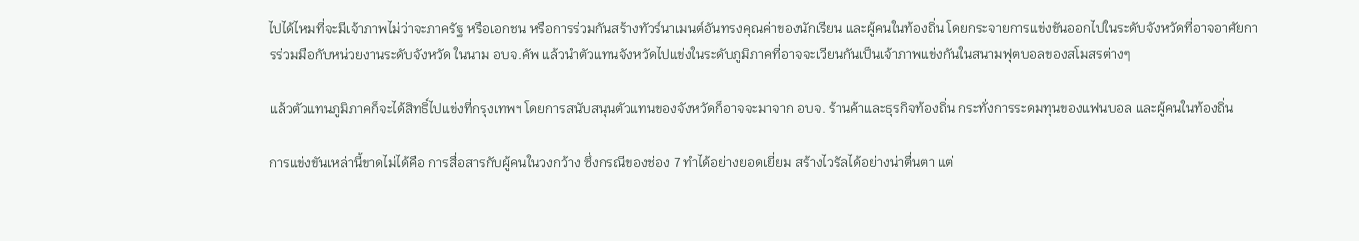ไปได้ไหมที่จะมีเจ้าภาพไม่ว่าจะภาครัฐ หรือเอกชน หรือการร่วมกันสร้างทัวร์นาเมนต์อันทรงคุณค่าของนักเรียน และผู้คนในท้องถิ่น โดยกระจายการแข่งขันออกไปในระดับจังหวัดที่อาจอาศัยการร่วมมือกับหน่วยงานระดับจังหวัด ในนาม อบจ.คัพ แล้วนำตัวแทนจังหวัดไปแข่งในระดับภูมิภาคที่อาจจะเวียนกันเป็นเจ้าภาพแข่งกันในสนามฟุตบอลของสโมสรต่างๆ

แล้วตัวแทนภูมิภาคก็จะได้สิทธิ์ไปแข่งที่กรุงเทพฯ โดยการสนับสนุนตัวแทนของจังหวัดก็อาจจะมาจาก อบจ. ร้านค้าและธุรกิจท้องถิ่น กระทั่งการระดมทุนของแฟนบอล และผู้คนในท้องถิ่น

การแข่งขันเหล่านี้ขาดไม่ได้คือ การสื่อสารกับผู้คนในวงกว้าง ซึ่งกรณีของช่อง 7 ทำได้อย่างยอดเยี่ยม สร้างไวรัลได้อย่างน่าตื่นตา แต่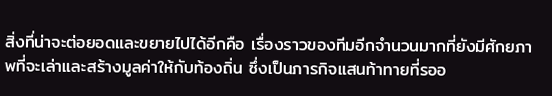สิ่งที่น่าจะต่อยอดและขยายไปได้อีกคือ เรื่องราวของทีมอีกจำนวนมากที่ยังมีศักยภาพที่จะเล่าและสร้างมูลค่าให้กับท้องถิ่น ซึ่งเป็นภารกิจแสนท้าทายที่รออ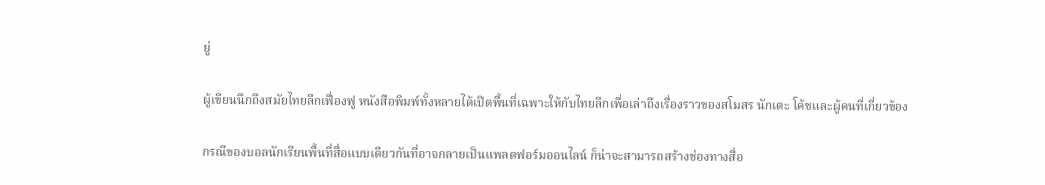ยู่

ผู้เขียนนึกถึงสมัยไทยลีกเฟื่องฟู หนังสือพิมพ์ทั้งหลายได้เปิดพื้นที่เฉพาะให้กับไทยลีกเพื่อเล่าถึงเรื่องราวของสโมสร นักเตะ โค้ชและผู้คนที่เกี่ยวข้อง

กรณีของบอลนักเรียนพื้นที่สื่อแบบเดียวกันที่อาจกลายเป็นแพลตฟอร์มออนไลน์ ก็น่าจะสามารถสร้างช่องทางสื่อ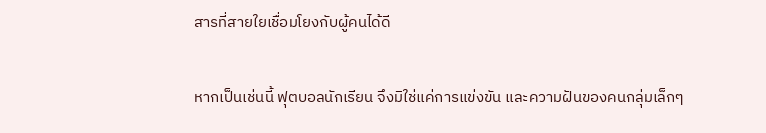สารที่สายใยเชื่อมโยงกับผู้คนได้ดี

หากเป็นเช่นนี้ ฟุตบอลนักเรียน จึงมิใช่แค่การแข่งขัน และความฝันของคนกลุ่มเล็กๆ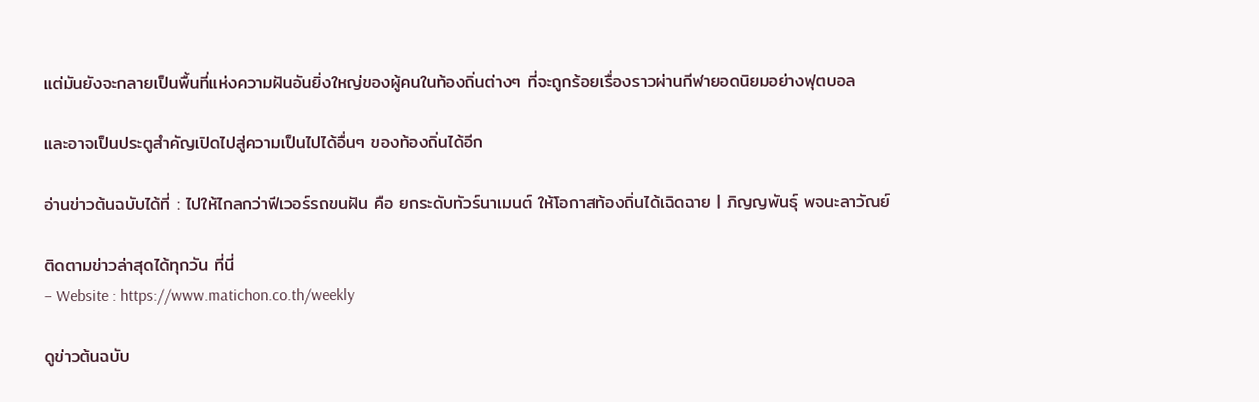แต่มันยังจะกลายเป็นพื้นที่แห่งความฝันอันยิ่งใหญ่ของผู้คนในท้องถิ่นต่างๆ ที่จะถูกร้อยเรื่องราวผ่านกีฬายอดนิยมอย่างฟุตบอล

และอาจเป็นประตูสำคัญเปิดไปสู่ความเป็นไปได้อื่นๆ ของท้องถิ่นได้อีก

อ่านข่าวต้นฉบับได้ที่ : ไปให้ไกลกว่าฟีเวอร์รถขนฝัน คือ ยกระดับทัวร์นาเมนต์ ให้โอกาสท้องถิ่นได้เฉิดฉาย | ภิญญพันธุ์ พจนะลาวัณย์

ติดตามข่าวล่าสุดได้ทุกวัน ที่นี่
– Website : https://www.matichon.co.th/weekly

ดูข่าวต้นฉบับ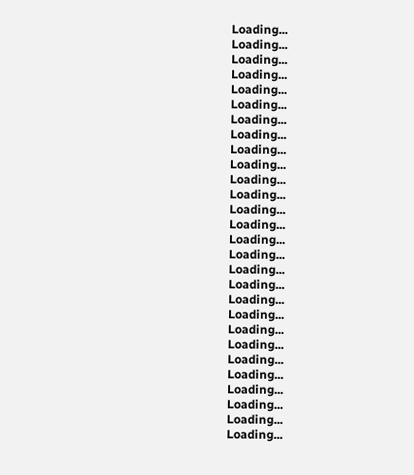Loading...
Loading...
Loading...
Loading...
Loading...
Loading...
Loading...
Loading...
Loading...
Loading...
Loading...
Loading...
Loading...
Loading...
Loading...
Loading...
Loading...
Loading...
Loading...
Loading...
Loading...
Loading...
Loading...
Loading...
Loading...
Loading...
Loading...
Loading...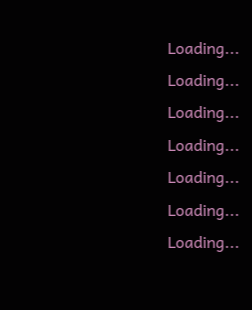Loading...
Loading...
Loading...
Loading...
Loading...
Loading...
Loading...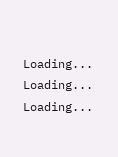Loading...
Loading...
Loading...